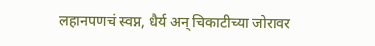लहानपणचं स्वप्न, धैर्य अन् चिकाटीच्या जोरावर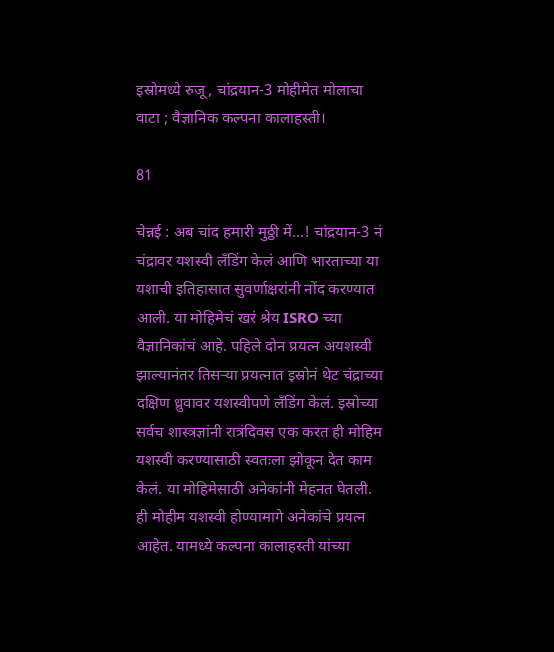इस्रोमध्ये रुजू, चांद्रयान-3 मोहीमेत मोलाचा वाटा ; वैज्ञानिक कल्पना कालाहस्ती।

81

चेन्नई : अब चांद हमारी मुठ्ठी में…! चांद्रयान-3 नं चंद्रावर यशस्वी लँडिंग केलं आणि भारताच्या या यशाची इतिहासात सुवर्णाक्षरांनी नोंद करण्यात आली. या मोहिमेचं खरं श्रेय ISRO च्या वैज्ञानिकांचं आहे. पहिले दोन प्रयत्न अयशस्वी झाल्यानंतर तिसऱ्या प्रयत्नात इस्रोनं थेट चंद्राच्या दक्षिण ध्रुवावर यशस्वीपणे लँडिंग केलं. इस्रोच्या सर्वच शास्त्रज्ञांनी रात्रंदिवस एक करत ही मोहिम यशस्वी करण्यासाठी स्वतःला झोकून देत काम केलं. या मोहिमेसाठी अनेकांनी मेहनत घेतली. ही मोहीम यशस्वी होण्यामागे अनेकांचे प्रयत्न आहेत. यामध्ये कल्पना कालाहस्ती यांच्या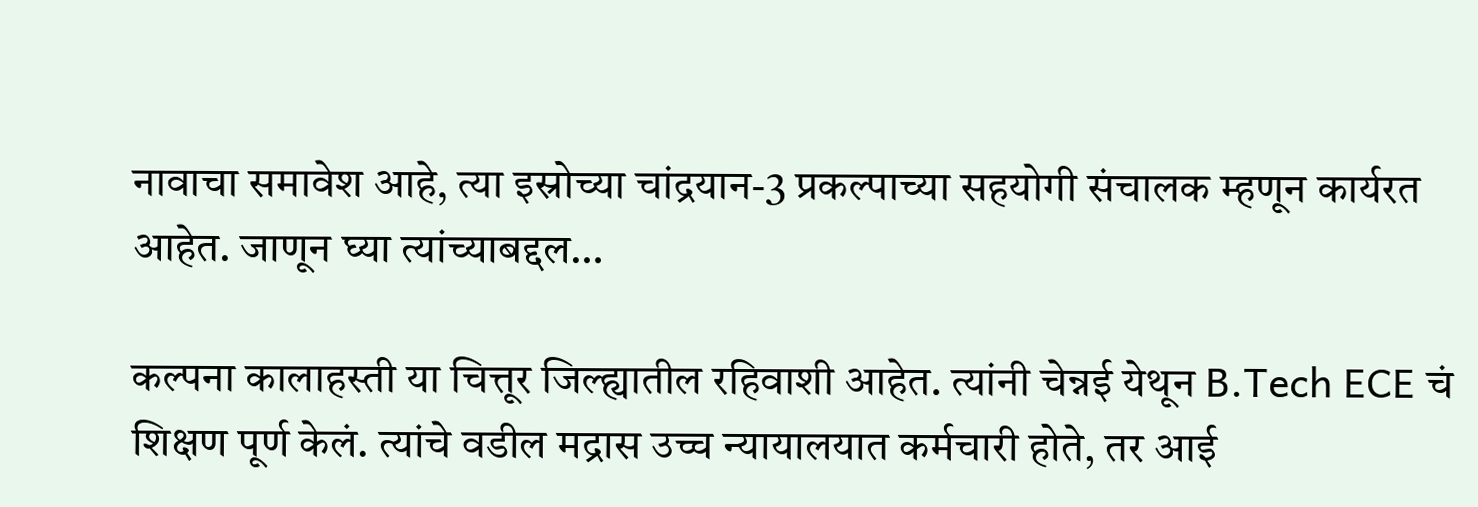नावाचा समावेश आहे, त्या इस्रोच्या चांद्रयान-3 प्रकल्पाच्या सहयोगी संचालक म्हणून कार्यरत आहेत. जाणून घ्या त्यांच्याबद्दल…

कल्पना कालाहस्ती या चित्तूर जिल्ह्यातील रहिवाशी आहेत. त्यांनी चेन्नई येथून B.Tech ECE चं शिक्षण पूर्ण केलं. त्यांचे वडील मद्रास उच्च न्यायालयात कर्मचारी होते, तर आई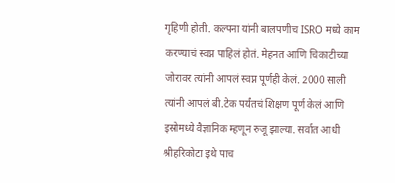गृहिणी होती. कल्पना यांनी बालपणीच ISRO मध्ये काम करण्याचं स्वप्न पाहिलं होतं. मेहनत आणि चिकाटीच्या जोरावर त्यांनी आपलं स्वप्न पूर्णही केलं. 2000 साली त्यांनी आपलं बी.टेक पर्यंतचं शिक्षण पूर्ण केलं आणि इस्रोमध्ये वैज्ञानिक म्हणून रुजू झाल्या. सर्वात आधी श्रीहरिकोटा इथे पाच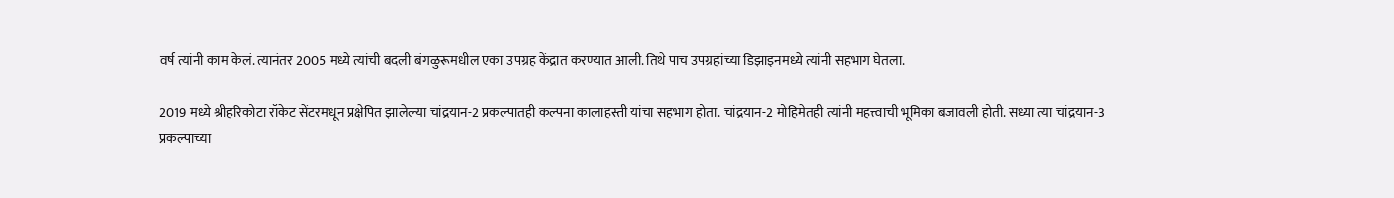वर्ष त्यांनी काम केलं. त्यानंतर 2005 मध्ये त्यांची बदली बंगळुरूमधील एका उपग्रह केंद्रात करण्यात आली. तिथे पाच उपग्रहांच्या डिझाइनमध्ये त्यांनी सहभाग घेतला.

2019 मध्ये श्रीहरिकोटा रॉकेट सेंटरमधून प्रक्षेपित झालेल्या चांद्रयान-2 प्रकल्पातही कल्पना कालाहस्ती यांचा सहभाग होता. चांद्रयान-2 मोहिमेतही त्यांनी महत्त्वाची भूमिका बजावली होती. सध्या त्या चांद्रयान-3 प्रकल्पाच्या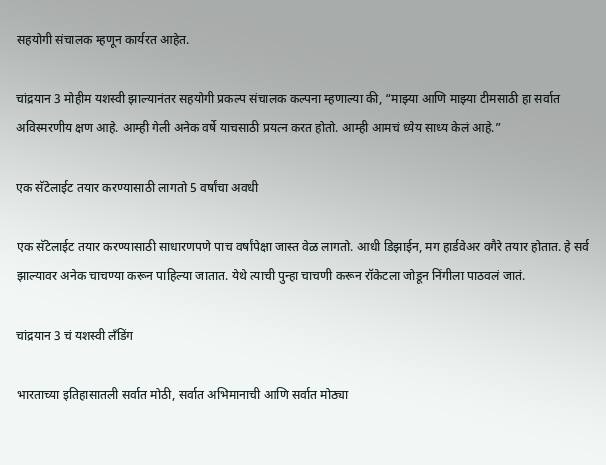सहयोगी संचालक म्हणून कार्यरत आहेत.

चांद्रयान 3 मोहीम यशस्वी झाल्यानंतर सहयोगी प्रकल्प संचालक कल्पना म्हणाल्या की, “माझ्या आणि माझ्या टीमसाठी हा सर्वात अविस्मरणीय क्षण आहे. आम्ही गेली अनेक वर्षे याचसाठी प्रयत्न करत होतो. आम्ही आमचं ध्येय साध्य केलं आहे.”

एक सॅटेलाईट तयार करण्यासाठी लागतो 5 वर्षांचा अवधी

एक सॅटेलाईट तयार करण्यासाठी साधारणपणे पाच वर्षांपेक्षा जास्त वेळ लागतो. आधी डिझाईन, मग हार्डवेअर वगैरे तयार होतात. हे सर्व झाल्यावर अनेक चाचण्या करून पाहिल्या जातात. येथे त्याची पुन्हा चाचणी करून रॉकेटला जोडून निंगीला पाठवलं जातं.

चांद्रयान 3 चं यशस्वी लँडिंग

भारताच्या इतिहासातली सर्वात मोठी, सर्वात अभिमानाची आणि सर्वात मोठ्या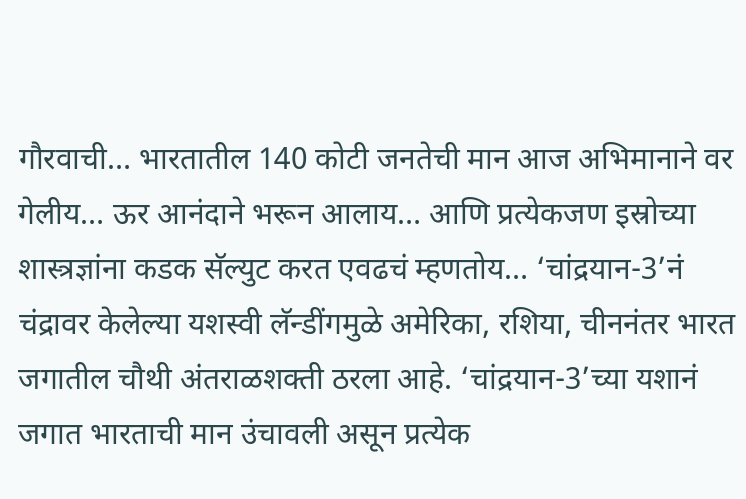गौरवाची… भारतातील 140 कोटी जनतेची मान आज अभिमानाने वर गेलीय… ऊर आनंदाने भरून आलाय… आणि प्रत्येकजण इस्रोच्या शास्त्रज्ञांना कडक सॅल्युट करत एवढचं म्हणतोय… ‘चांद्रयान-3’नं चंद्रावर केलेल्या यशस्वी लॅन्डींगमुळे अमेरिका, रशिया, चीननंतर भारत जगातील चौथी अंतराळशक्ती ठरला आहे. ‘चांद्रयान-3’च्या यशानं जगात भारताची मान उंचावली असून प्रत्येक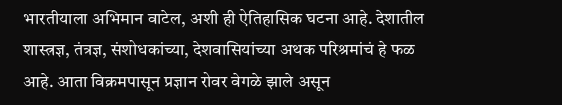भारतीयाला अभिमान वाटेल, अशी ही ऐतिहासिक घटना आहे. देशातील शास्त्रज्ञ, तंत्रज्ञ, संशोधकांच्या, देशवासियांच्या अथक परिश्रमांचं हे फळ आहे. आता विक्रमपासून प्रज्ञान रोवर वेगळे झाले असून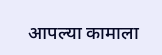आपल्या कामाला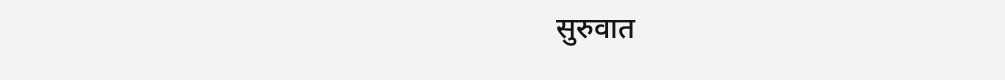सुरुवात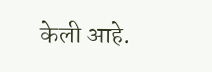केली आहे.